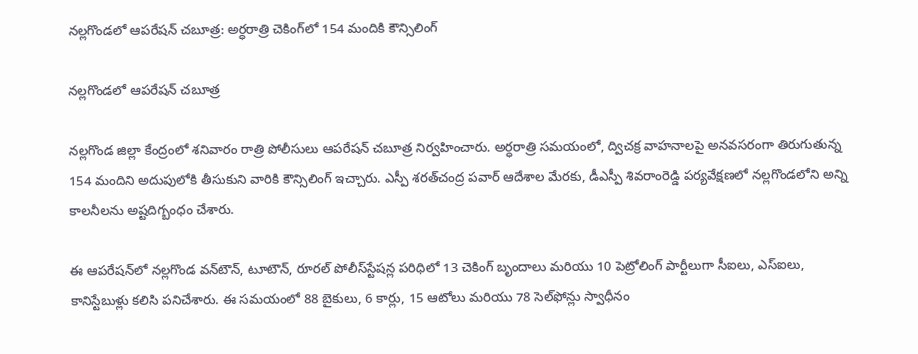నల్లగొండలో ఆపరేషన్‌ చబూత్ర: అర్ధరాత్రి చెకింగ్‌లో 154 మందికి కౌన్సిలింగ్

నల్లగొండలో ఆపరేషన్‌ చబూత్ర

నల్లగొండ జిల్లా కేంద్రంలో శనివారం రాత్రి పోలీసులు ఆపరేషన్‌ చబూత్ర నిర్వహించారు. అర్ధరాత్రి సమయంలో, ద్విచక్ర వాహనాలపై అనవసరంగా తిరుగుతున్న 154 మందిని అదుపులోకి తీసుకుని వారికి కౌన్సిలింగ్‌ ఇచ్చారు. ఎస్పీ శరత్‌చంద్ర పవార్‌ ఆదేశాల మేరకు, డీఎస్పీ శివరాంరెడ్డి పర్యవేక్షణలో నల్లగొండలోని అన్ని కాలనీలను అష్టదిగ్బంధం చేశారు.

ఈ ఆపరేషన్‌లో నల్లగొండ వన్‌టౌన్‌, టూటౌన్‌, రూరల్‌ పోలీస్‌స్టేషన్ల పరిధిలో 13 చెకింగ్‌ బృందాలు మరియు 10 పెట్రోలింగ్‌ పార్టీలుగా సీఐలు, ఎస్‌ఐలు, కానిస్టేబుళ్లు కలిసి పనిచేశారు. ఈ సమయంలో 88 బైకులు, 6 కార్లు, 15 ఆటోలు మరియు 78 సెల్‌ఫోన్లు స్వాధీనం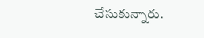చేసుకున్నారు.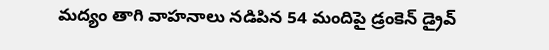మద్యం తాగి వాహనాలు నడిపిన 54 మందిపై డ్రంకెన్‌ డ్రైవ్‌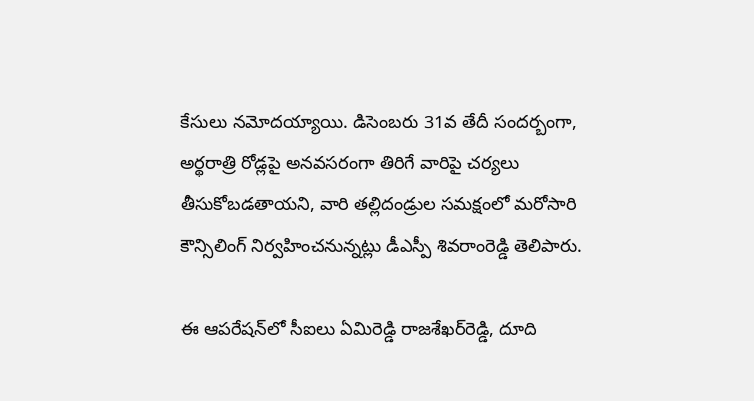కేసులు నమోదయ్యాయి. డిసెంబరు 31వ తేదీ సందర్బంగా, అర్థరాత్రి రోడ్లపై అనవసరంగా తిరిగే వారిపై చర్యలు తీసుకోబడతాయని, వారి తల్లిదండ్రుల సమక్షంలో మరోసారి కౌన్సిలింగ్‌ నిర్వహించనున్నట్లు డీఎస్పీ శివరాంరెడ్డి తెలిపారు.

ఈ ఆపరేషన్‌లో సీఐలు ఏమిరెడ్డి రాజశేఖర్‌రెడ్డి, దూది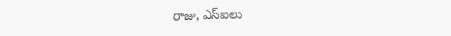రాజు, ఎస్‌ఐలు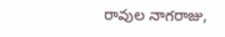రావుల నాగరాజు,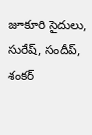జూకూరి సైదులు, సురేష్‌, సందీప్‌, శంకర్‌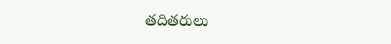తదితరులు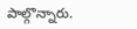పాల్గొన్నారు.